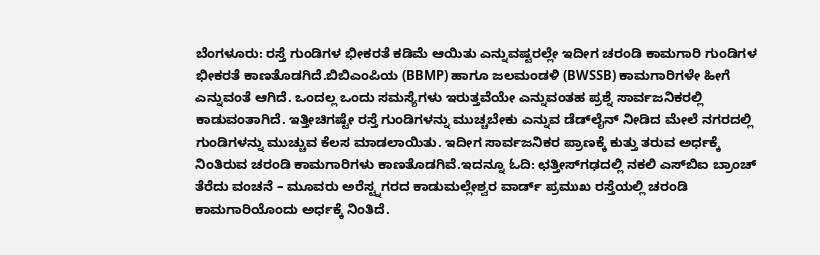ಬೆಂಗಳೂರು: ರಸ್ತೆ ಗುಂಡಿಗಳ ಭೀಕರತೆ ಕಡಿಮೆ ಆಯಿತು ಎನ್ನುವಷ್ಟರಲ್ಲೇ ಇದೀಗ ಚರಂಡಿ ಕಾಮಗಾರಿ ಗುಂಡಿಗಳ ಭೀಕರತೆ ಕಾಣತೊಡಗಿದೆ.ಬಿಬಿಎಂಪಿಯ (BBMP) ಹಾಗೂ ಜಲಮಂಡಳಿ (BWSSB) ಕಾಮಗಾರಿಗಳೇ ಹೀಗೆ ಎನ್ನುವಂತೆ ಆಗಿದೆ. ಒಂದಲ್ಲ ಒಂದು ಸಮಸ್ಯೆಗಳು ಇರುತ್ತವೆಯೇ ಎನ್ನುವಂತಹ ಪ್ರಶ್ನೆ ಸಾರ್ವಜನಿಕರಲ್ಲಿ ಕಾಡುವಂತಾಗಿದೆ. ಇತ್ತೀಚಿಗಷ್ಟೇ ರಸ್ತೆ ಗುಂಡಿಗಳನ್ನು ಮುಚ್ಚಬೇಕು ಎನ್ನುವ ಡೆಡ್‌ಲೈನ್ ನೀಡಿದ ಮೇಲೆ ನಗರದಲ್ಲಿ ಗುಂಡಿಗಳನ್ನು ಮುಚ್ಚುವ ಕೆಲಸ ಮಾಡಲಾಯಿತು. ಇದೀಗ ಸಾರ್ವಜನಿಕರ ಪ್ರಾಣಕ್ಕೆ ಕುತ್ತು ತರುವ ಅರ್ಧಕ್ಕೆ ನಿಂತಿರುವ ಚರಂಡಿ ಕಾಮಗಾರಿಗಳು ಕಾಣತೊಡಗಿವೆ.ಇದನ್ನೂ ಓದಿ: ಛತ್ತೀಸ್‍ಗಢದಲ್ಲಿ ನಕಲಿ ಎಸ್‍ಬಿಐ ಬ್ರಾಂಚ್ ತೆರೆದು ವಂಚನೆ – ಮೂವರು ಅರೆಸ್ಟ್ನಗರದ ಕಾಡುಮಲ್ಲೇಶ್ವರ ವಾರ್ಡ್ ಪ್ರಮುಖ ರಸ್ತೆಯಲ್ಲಿ ಚರಂಡಿ ಕಾಮಗಾರಿಯೊಂದು ಅರ್ಧಕ್ಕೆ ನಿಂತಿದೆ.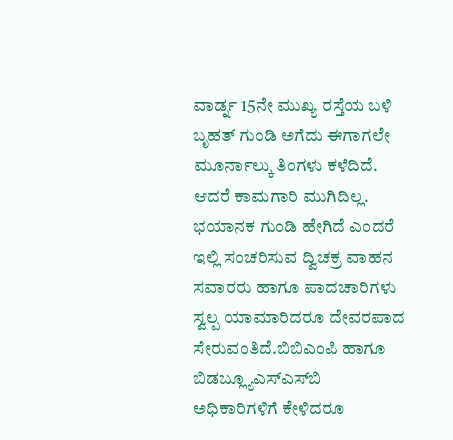ವಾರ್ಡ್ನ 15ನೇ ಮುಖ್ಯ ರಸ್ತೆಯ ಬಳಿ ಬೃಹತ್ ಗುಂಡಿ ಅಗೆದು ಈಗಾಗಲೇ ಮೂರ್ನಾಲ್ಕು ತಿಂಗಳು ಕಳೆದಿದೆ. ಆದರೆ ಕಾಮಗಾರಿ ಮುಗಿದಿಲ್ಲ. ಭಯಾನಕ ಗುಂಡಿ ಹೇಗಿದೆ ಎಂದರೆ ಇಲ್ಲಿ ಸಂಚರಿಸುವ ದ್ವಿಚಕ್ರ ವಾಹನ ಸವಾರರು ಹಾಗೂ ಪಾದಚಾರಿಗಳು ಸ್ವಲ್ಪ ಯಾಮಾರಿದರೂ ದೇವರಪಾದ ಸೇರುವಂತಿದೆ.ಬಿಬಿಎಂಪಿ ಹಾಗೂ ಬಿಡಬ್ಲ್ಯೂಎಸ್‌ಎಸ್‌ಬಿ ಅಧಿಕಾರಿಗಳಿಗೆ ಕೇಳಿದರೂ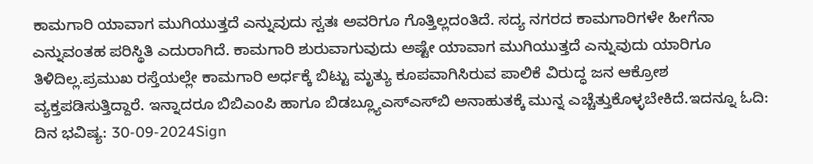ಕಾಮಗಾರಿ ಯಾವಾಗ ಮುಗಿಯುತ್ತದೆ ಎನ್ನುವುದು ಸ್ವತಃ ಅವರಿಗೂ ಗೊತ್ತಿಲ್ಲದಂತಿದೆ. ಸದ್ಯ ನಗರದ ಕಾಮಗಾರಿಗಳೇ ಹೀಗೆನಾ ಎನ್ನುವಂತಹ ಪರಿಸ್ಥಿತಿ ಎದುರಾಗಿದೆ. ಕಾಮಗಾರಿ ಶುರುವಾಗುವುದು ಅಷ್ಟೇ ಯಾವಾಗ ಮುಗಿಯುತ್ತದೆ ಎನ್ನುವುದು ಯಾರಿಗೂ ತಿಳಿದಿಲ್ಲ.ಪ್ರಮುಖ ರಸ್ತೆಯಲ್ಲೇ ಕಾಮಗಾರಿ ಅರ್ಧಕ್ಕೆ ಬಿಟ್ಟು ಮೃತ್ಯು ಕೂಪವಾಗಿಸಿರುವ ಪಾಲಿಕೆ ವಿರುದ್ಧ ಜನ ಆಕ್ರೋಶ ವ್ಯಕ್ತಪಡಿಸುತ್ತಿದ್ದಾರೆ. ಇನ್ನಾದರೂ ಬಿಬಿಎಂಪಿ ಹಾಗೂ ಬಿಡಬ್ಲ್ಯೂಎಸ್‌ಎಸ್‌ಬಿ ಅನಾಹುತಕ್ಕೆ ಮುನ್ನ ಎಚ್ಚೆತ್ತುಕೊಳ್ಳಬೇಕಿದೆ.ಇದನ್ನೂ ಓದಿ: ದಿನ ಭವಿಷ್ಯ: 30-09-2024Sign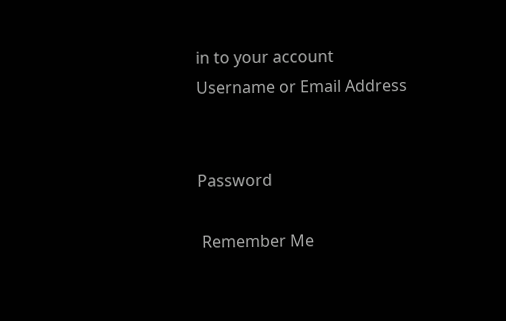in to your account
Username or Email Address


Password

 Remember Me